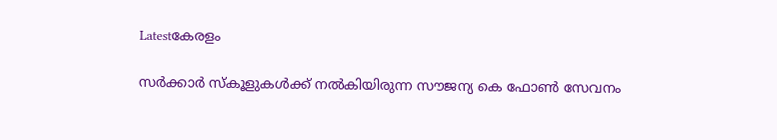Latestകേരളം

സര്‍ക്കാര്‍ സ്‌കൂളുകള്‍ക്ക് നല്‍കിയിരുന്ന സൗജന്യ കെ ഫോണ്‍ സേവനം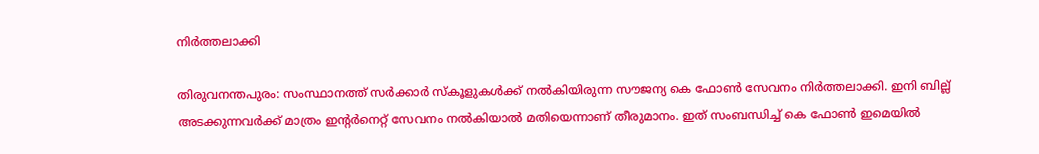നിര്‍ത്തലാക്കി

തിരുവനന്തപുരം: സംസ്ഥാനത്ത് സര്‍ക്കാര്‍ സ്‌കൂളുകള്‍ക്ക് നല്‍കിയിരുന്ന സൗജന്യ കെ ഫോണ്‍ സേവനം നിര്‍ത്തലാക്കി. ഇനി ബില്ല് അടക്കുന്നവര്‍ക്ക് മാത്രം ഇന്റര്‍നെറ്റ് സേവനം നല്‍കിയാല്‍ മതിയെന്നാണ് തീരുമാനം. ഇത് സംബന്ധിച്ച് കെ ഫോണ്‍ ഇമെയില്‍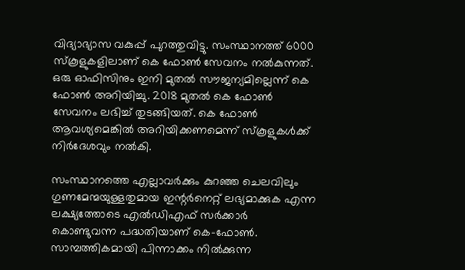വിദ്യാഭ്യാസ വകുപ്പ് പുറത്തുവിട്ടു. സംസ്ഥാനത്ത് 6000 സ്‌കൂളുകളിലാണ് കെ ഫോണ്‍ സേവനം നല്‍കുന്നത്. ഒരു ഓഫിസിനും ഇനി മുതല്‍ സൗജന്യമില്ലെന്ന് കെ ഫോണ്‍ അറിയിച്ചു. 2018 മുതല്‍ കെ ഫോണ്‍ സേവനം ലഭിച്ച് തുടങ്ങിയത്. കെ ഫോണ്‍ ആവശ്യമെങ്കില്‍ അറിയിക്കണമെന്ന് സ്‌കൂളുകള്‍ക്ക് നിര്‍ദേശവും നല്‍കി.

സംസ്ഥാനത്തെ എല്ലാവര്‍ക്കും കുറഞ്ഞ ചെലവിലും ഗുണമേന്മയുള്ളതുമായ ഇന്റര്‍നെറ്റ് ലഭ്യമാക്കുക എന്ന ലക്ഷ്യത്തോടെ എല്‍ഡിഎഫ് സര്‍ക്കാര്‍ കൊണ്ടുവന്ന പദ്ധതിയാണ് കെ-ഫോണ്‍. സാമ്പത്തികമായി പിന്നാക്കം നില്‍ക്കുന്ന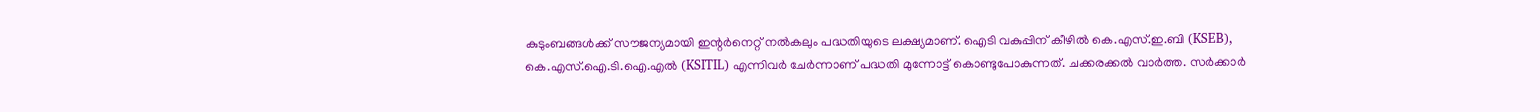കുടുംബങ്ങള്‍ക്ക് സൗജന്യമായി ഇന്റര്‍നെറ്റ് നല്‍കലും പദ്ധതിയുടെ ലക്ഷ്യമാണ്. ഐടി വകുപ്പിന് കീഴില്‍ കെ.എസ്.ഇ.ബി (KSEB), കെ.എസ്.ഐ.ടി.ഐ.എല്‍ (KSITIL) എന്നിവര്‍ ചേര്‍ന്നാണ് പദ്ധതി മുന്നോട്ട് കൊണ്ടുപോകുന്നത്. ചക്കരക്കൽ വാർത്ത. സര്‍ക്കാര്‍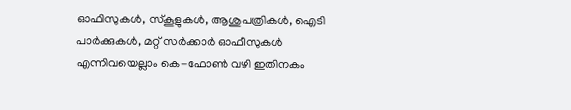ഓഫിസുകള്‍, സ്‌കൂളുകള്‍, ആശുപത്രികള്‍, ഐടി പാര്‍ക്കുകള്‍, മറ്റ് സര്‍ക്കാര്‍ ഓഫീസുകള്‍ എന്നിവയെല്ലാം കെ-ഫോണ്‍ വഴി ഇതിനകം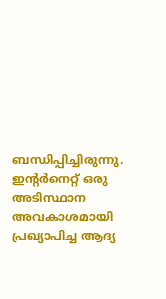ബന്ധിപ്പിച്ചിരുന്നു. ഇന്റര്‍നെറ്റ് ഒരു അടിസ്ഥാന അവകാശമായി പ്രഖ്യാപിച്ച ആദ്യ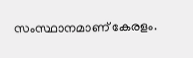സംസ്ഥാനമാണ് കേരളം.